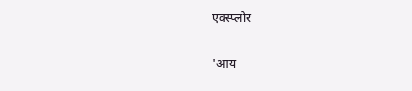एक्स्प्लोर

'आय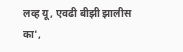लव्ह यू, एवढी बीझी झालीस का',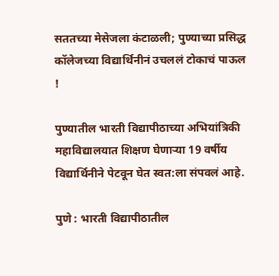सततच्या मेसेजला कंटाळली; पुण्याच्या प्रसिद्ध कॉलेजच्या विद्यार्थिनीनं उचललं टोकाचं पाऊल !

पुण्यातील भारती विद्यापीठाच्या अभियांत्रिकी महाविद्यालयात शिक्षण घेणाऱ्या 19 वर्षीय विद्यार्थिनीने पेटवून घेत स्वत:ला संपवलं आहे.

पुणे : भारती विद्यापीठातील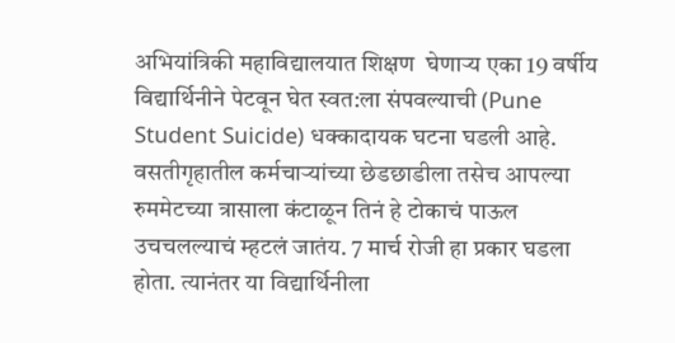अभियांत्रिकी महाविद्यालयात शिक्षण  घेणाऱ्य एका 19 वर्षीय विद्यार्थिनीने पेटवून घेत स्वत:ला संपवल्याची (Pune Student Suicide) धक्कादायक घटना घडली आहे. वसतीगृहातील कर्मचाऱ्यांच्या छेडछाडीला तसेच आपल्या रुममेटच्या त्रासाला कंटाळून तिनं हे टोकाचं पाऊल उचचलल्याचं म्हटलं जातंय. 7 मार्च रोजी हा प्रकार घडला होता. त्यानंतर या विद्यार्थिनीला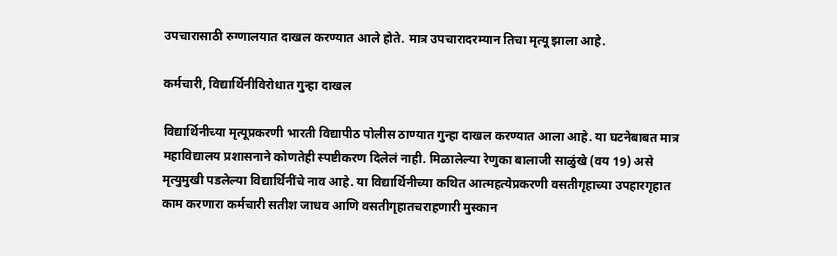उपचारासाठी रुग्णालयात दाखल करण्यात आले होते. मात्र उपचारादरम्यान तिचा मृत्यू झाला आहे.

कर्मचारी, विद्यार्थिनीविरोधात गुन्हा दाखल

विद्यार्थिनीच्या मृत्यूप्रकरणी भारती विद्यापीठ पोलीस ठाण्यात गुन्हा दाखल करण्यात आला आहे. या घटनेबाबत मात्र महाविद्यालय प्रशासनाने कोणतेही स्पष्टीकरण दिलेलं नाही. मिळालेल्या रेणुका बालाजी साळुंखे (वय 19) असे मृत्युमुखी पडलेल्या विद्यार्थिनींचे नाव आहे. या विद्यार्थिनीच्या कथित आत्महत्येप्रकरणी वसतीगृहाच्या उपहारगृहात काम करणारा कर्मचारी सतीश जाधव आणि वसतीगृहातचराहणारी मुस्कान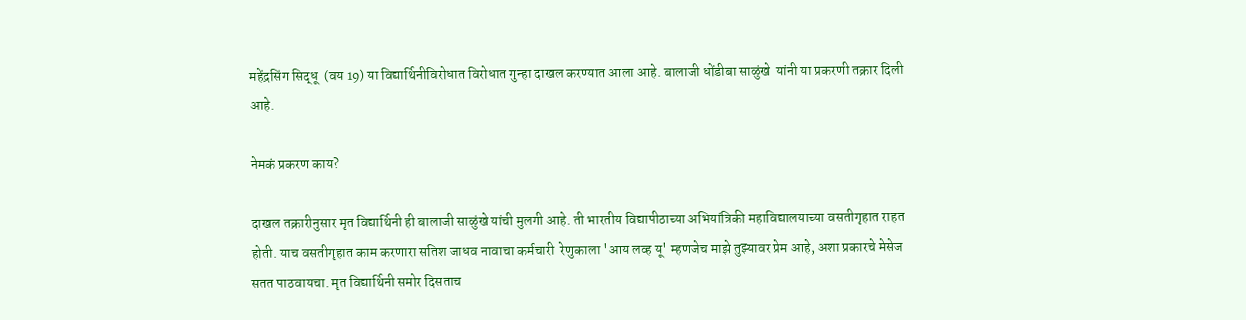महेंद्रसिंग सिद्धू  (वय 19) या विद्यार्थिनीविरोधात विरोधात गुन्हा दाखल करण्यात आला आहे. बालाजी धोंडीबा साळुंखे  यांनी या प्रकरणी तक्रार दिली आहे.

नेमकं प्रकरण काय?

दाखल तक्रारीनुसार मृत विद्यार्थिनी ही बालाजी साळुंखे यांची मुलगी आहे. ती भारतीय विद्यापीठाच्या अभियांत्रिकी महाविद्यालयाच्या वसतीगृहात राहत होती. याच वसतीगृहात काम करणारा सतिश जाधव नावाचा कर्मचारी  रेणुकाला 'आय लव्ह यू' म्हणजेच माझे तुझ्यावर प्रेम आहे, अशा प्रकारचे मेसेज सतत पाठवायचा. मृत विद्यार्थिनी समोर दिसताच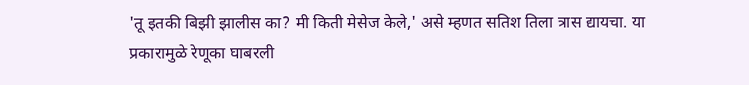'तू इतकी बिझी झालीस का? मी किती मेसेज केले,' असे म्हणत सतिश तिला त्रास द्यायचा. या प्रकारामुळे रेणूका घाबरली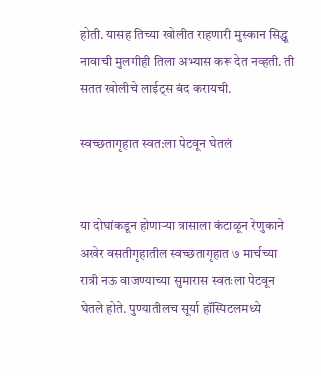होती. यासह तिच्या खोलीत राहणारी मुस्कान सिद्धू नावाची मुलगीही तिला अभ्यास करू देत नव्हती. ती सतत खोलीचे लाईट्स बंद करायची.

स्वच्छतागृहात स्वत:ला पेटवून घेतलं


या दोघांकडून होणाऱ्या त्रासाला कंटाळून रेणुकाने अखेर वसतीगृहातील स्वच्छतागृहात ७ मार्चच्या रात्री नऊ वाजण्याच्या सुमारास स्वतःला पेटवून घेतले होते. पुण्यातीलच सूर्या हॉस्पिटलमध्ये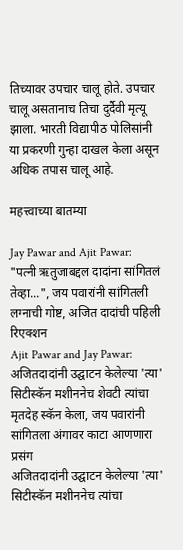तिच्यावर उपचार चालू होते. उपचार चालू असतानाच तिचा दुर्दैवी मृत्यू झाला. भारती विद्यापीठ पोलिसांनी या प्रकरणी गुन्हा दाखल केला असून अधिक तपास चालू आहे.

महत्त्वाच्या बातम्या

Jay Pawar and Ajit Pawar:
"पत्नी ऋतुजाबद्दल दादांना सांगितलं तेव्हा...", जय पवारांनी सांगितली लग्नाची गोष्ट, अजित दादांची पहिली रिएक्शन
Ajit Pawar and Jay Pawar: अजितदादांनी उद्घाटन केलेल्या 'त्या' सिटीस्कॅन मशीननेच शेवटी त्यांचा मृतदेह स्कॅन केला, जय पवारांनी सांगितला अंगावर काटा आणणारा प्रसंग
अजितदादांनी उद्घाटन केलेल्या 'त्या' सिटीस्कॅन मशीननेच त्यांचा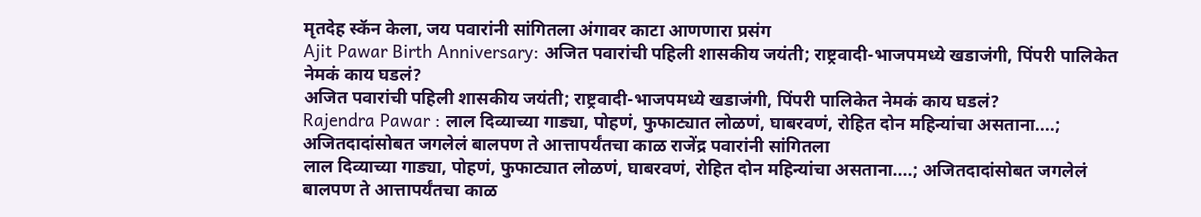मृतदेह स्कॅन केला, जय पवारांनी सांगितला अंगावर काटा आणणारा प्रसंग
Ajit Pawar Birth Anniversary: अजित पवारांची पहिली शासकीय जयंती; राष्ट्रवादी-भाजपमध्ये खडाजंगी, पिंपरी पालिकेत नेमकं काय घडलं?
अजित पवारांची पहिली शासकीय जयंती; राष्ट्रवादी-भाजपमध्ये खडाजंगी, पिंपरी पालिकेत नेमकं काय घडलं?
Rajendra Pawar : लाल दिव्याच्या गाड्या, पोहणं, फुफाट्यात लोळणं, घाबरवणं, रोहित दोन महिन्यांचा असताना....; अजितदादांसोबत जगलेलं बालपण ते आत्तापर्यंतचा काळ राजेंद्र पवारांनी सांगितला
लाल दिव्याच्या गाड्या, पोहणं, फुफाट्यात लोळणं, घाबरवणं, रोहित दोन महिन्यांचा असताना....; अजितदादांसोबत जगलेलं बालपण ते आत्तापर्यंतचा काळ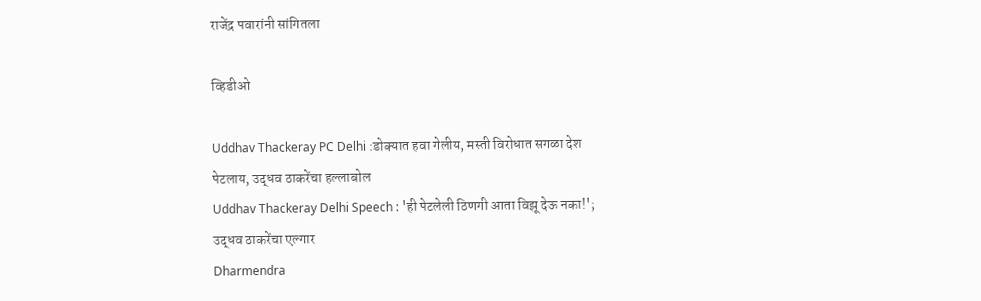राजेंद्र पवारांनी सांगितला

व्हिडीओ

Uddhav Thackeray PC Delhi :डोक्यात हवा गेलीय, मस्ती विरोधात सगळा देश पेटलाय, उद्धव ठाकरेंचा हल्लाबोल
Uddhav Thackeray Delhi Speech : 'ही पेटलेली ठिणगी आता विझू देऊ नका!'; उद्धव ठाकरेंचा एल्गार
Dharmendra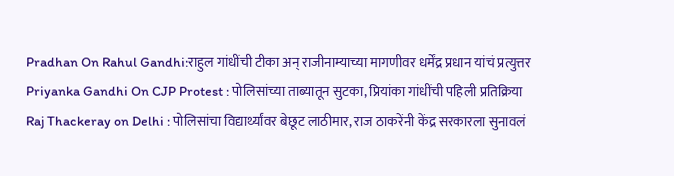Pradhan On Rahul Gandhi:राहुल गांधींची टीका अन् राजीनाम्याच्या मागणीवर धर्मेंद्र प्रधान यांचं प्रत्युत्तर
Priyanka Gandhi On CJP Protest : पोलिसांच्या ताब्यातून सुटका, प्रियांका गांधींची पहिली प्रतिक्रिया
Raj Thackeray on Delhi : पोलिसांचा विद्यार्थ्यांवर बेछूट लाठीमार, राज ठाकरेंनी केंद्र सरकारला सुनावलं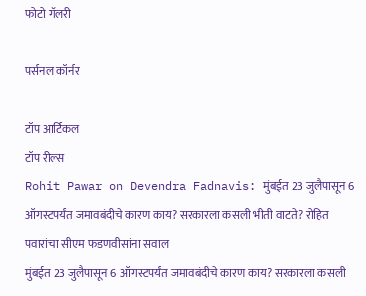फोटो गॅलरी

पर्सनल कॉर्नर

टॉप आर्टिकल
टॉप रील्स
Rohit Pawar on Devendra Fadnavis: मुंबईत 23 जुलैपासून 6 ऑगस्टपर्यंत जमावबंदीचे कारण काय? सरकारला कसली भीती वाटते? रोहित पवारांचा सीएम फडणवीसांना सवाल
मुंबईत 23 जुलैपासून 6 ऑगस्टपर्यंत जमावबंदीचे कारण काय? सरकारला कसली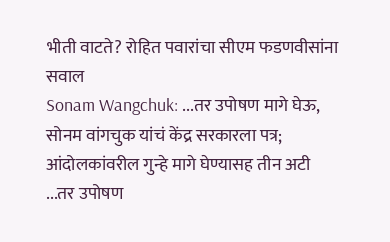भीती वाटते? रोहित पवारांचा सीएम फडणवीसांना सवाल
Sonam Wangchuk: ...तर उपोषण मागे घेऊ, सोनम वांगचुक यांचं केंद्र सरकारला पत्र; आंदोलकांवरील गुन्हे मागे घेण्यासह तीन अटी
...तर उपोषण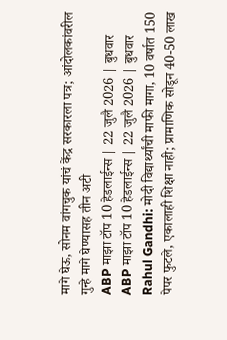मागे घेऊ, सोनम वांगचुक यांचं केंद्र सरकारला पत्र; आंदोलकांवरील गुन्हे मागे घेण्यासह तीन अटी
ABP माझा टॉप 10 हेडलाईन्स | 22 जुलै 2026 | बुधवार
ABP माझा टॉप 10 हेडलाईन्स | 22 जुलै 2026 | बुधवार
Rahul Gandhi: मोदी विद्यार्थ्यांची माफी मागा, 10 वर्षात 150 पेपर फुटले, एकालाही शिक्षा नाही; प्रामाणिक सोडून 40-50 लाख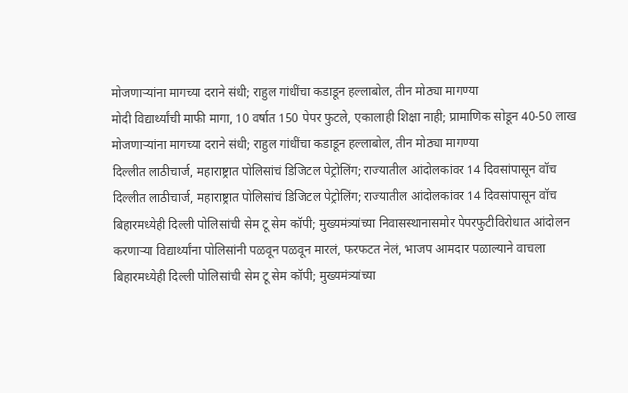मोजणाऱ्यांना मागच्या दराने संधी; राहुल गांधींचा कडाडून हल्लाबोल, तीन मोठ्या मागण्या
मोदी विद्यार्थ्यांची माफी मागा, 10 वर्षात 150 पेपर फुटले, एकालाही शिक्षा नाही; प्रामाणिक सोडून 40-50 लाख मोजणाऱ्यांना मागच्या दराने संधी; राहुल गांधींचा कडाडून हल्लाबोल, तीन मोठ्या मागण्या
दिल्लीत लाठीचार्ज, महाराष्ट्रात पोलिसांचं डिजिटल पेट्रोलिंग; राज्यातील आंदोलकांवर 14 दिवसांपासून वॉच
दिल्लीत लाठीचार्ज, महाराष्ट्रात पोलिसांचं डिजिटल पेट्रोलिंग; राज्यातील आंदोलकांवर 14 दिवसांपासून वॉच
बिहारमध्येही दिल्ली पोलिसांची सेम टू सेम कॉपी; मुख्यमंत्र्यांच्या निवासस्थानासमोर पेपरफुटीविरोधात आंदोलन करणाऱ्या विद्यार्थ्यांना पोलिसांनी पळवून पळवून मारलं, फरफटत नेलं, भाजप आमदार पळाल्याने वाचला
बिहारमध्येही दिल्ली पोलिसांची सेम टू सेम कॉपी; मुख्यमंत्र्यांच्या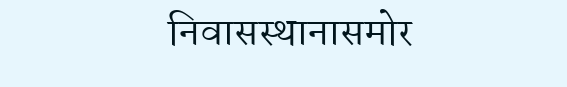निवासस्थानासमोर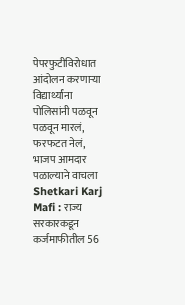पेपरफुटीविरोधात आंदोलन करणाऱ्या विद्यार्थ्यांना पोलिसांनी पळवून पळवून मारलं, फरफटत नेलं, भाजप आमदार पळाल्याने वाचला
Shetkari Karj Mafi : राज्य सरकारकडून कर्जमाफीतील 56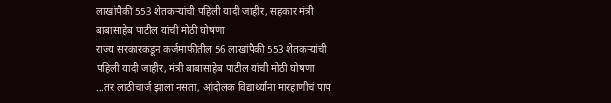लाखांपैकी 553 शेतकऱ्यांची पहिली यादी जाहीर, सहकार मंत्री बाबासाहेब पाटील यांची मोठी घोषणा
राज्य सरकारकडून कर्जमाफीतील 56 लाखांपैकी 553 शेतकऱ्यांची पहिली यादी जाहीर, मंत्री बाबासाहेब पाटील यांची मोठी घोषणा
...तर लाठीचार्ज झाला नसता, आंदोलक विद्यार्थ्यांना मारहाणीचं पाप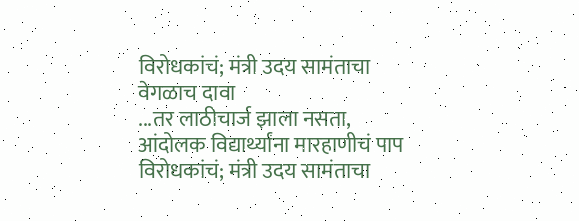विरोधकांचं; मंत्री उदय सामंताचा वेगळाच दावा
...तर लाठीचार्ज झाला नसता, आंदोलक विद्यार्थ्यांना मारहाणीचं पाप विरोधकांचं; मंत्री उदय सामंताचा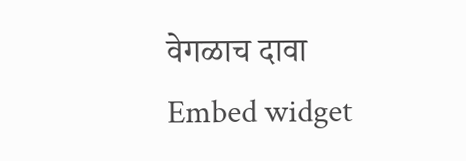वेगळाच दावा
Embed widget